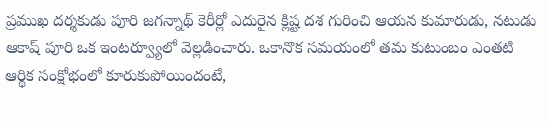ప్రముఖ దర్శకుడు పూరి జగన్నాథ్ కెరీర్లో ఎదురైన క్లిష్ట దశ గురించి ఆయన కుమారుడు, నటుడు ఆకాష్ పూరి ఒక ఇంటర్వ్యూలో వెల్లడించారు. ఒకానొక సమయంలో తమ కుటుంబం ఎంతటి ఆర్థిక సంక్షోభంలో కూరుకుపోయిందంటే,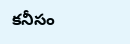కనీసం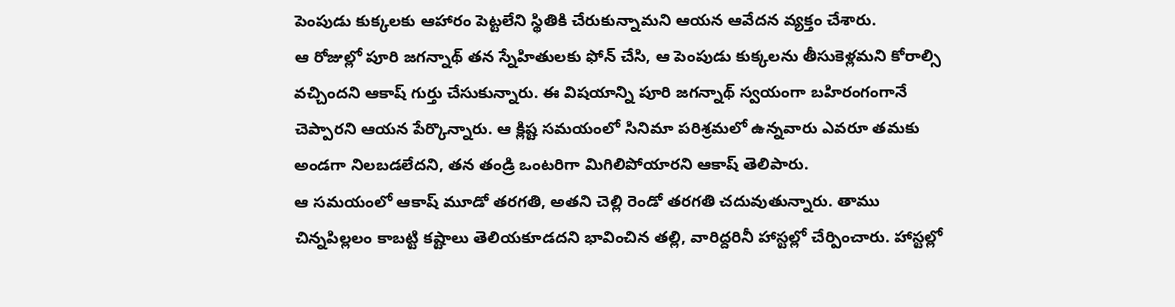పెంపుడు కుక్కలకు ఆహారం పెట్టలేని స్థితికి చేరుకున్నామని ఆయన ఆవేదన వ్యక్తం చేశారు.
ఆ రోజుల్లో పూరి జగన్నాథ్ తన స్నేహితులకు ఫోన్ చేసి, ఆ పెంపుడు కుక్కలను తీసుకెళ్లమని కోరాల్సి వచ్చిందని ఆకాష్ గుర్తు చేసుకున్నారు. ఈ విషయాన్ని పూరి జగన్నాథ్ స్వయంగా బహిరంగంగానే చెప్పారని ఆయన పేర్కొన్నారు. ఆ క్లిష్ట సమయంలో సినిమా పరిశ్రమలో ఉన్నవారు ఎవరూ తమకు అండగా నిలబడలేదని, తన తండ్రి ఒంటరిగా మిగిలిపోయారని ఆకాష్ తెలిపారు.
ఆ సమయంలో ఆకాష్ మూడో తరగతి, అతని చెల్లి రెండో తరగతి చదువుతున్నారు. తాము చిన్నపిల్లలం కాబట్టి కష్టాలు తెలియకూడదని భావించిన తల్లి, వారిద్దరినీ హాస్టల్లో చేర్పించారు. హాస్టల్లో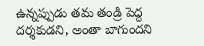ఉన్నప్పుడు తమ తండ్రి పెద్ద దర్శకుడని, అంతా బాగుందని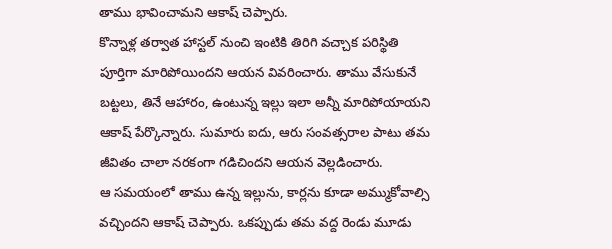తాము భావించామని ఆకాష్ చెప్పారు.
కొన్నాళ్ల తర్వాత హాస్టల్ నుంచి ఇంటికి తిరిగి వచ్చాక పరిస్థితి పూర్తిగా మారిపోయిందని ఆయన వివరించారు. తాము వేసుకునే బట్టలు, తినే ఆహారం, ఉంటున్న ఇల్లు ఇలా అన్నీ మారిపోయాయని ఆకాష్ పేర్కొన్నారు. సుమారు ఐదు, ఆరు సంవత్సరాల పాటు తమ జీవితం చాలా నరకంగా గడిచిందని ఆయన వెల్లడించారు.
ఆ సమయంలో తాము ఉన్న ఇల్లును, కార్లను కూడా అమ్ముకోవాల్సి వచ్చిందని ఆకాష్ చెప్పారు. ఒకప్పుడు తమ వద్ద రెండు మూడు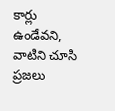కార్లు ఉండేవని, వాటిని చూసి ప్రజలు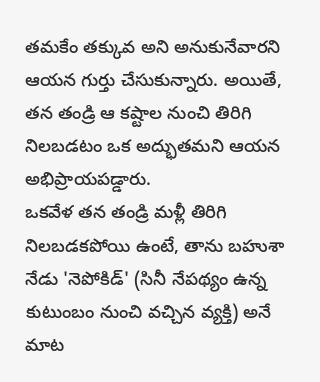తమకేం తక్కువ అని అనుకునేవారని ఆయన గుర్తు చేసుకున్నారు. అయితే, తన తండ్రి ఆ కష్టాల నుంచి తిరిగి నిలబడటం ఒక అద్భుతమని ఆయన అభిప్రాయపడ్డారు.
ఒకవేళ తన తండ్రి మళ్లీ తిరిగి నిలబడకపోయి ఉంటే, తాను బహుశా నేడు 'నెపోకిడ్' (సినీ నేపథ్యం ఉన్న కుటుంబం నుంచి వచ్చిన వ్యక్తి) అనే మాట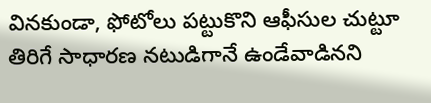వినకుండా, ఫోటోలు పట్టుకొని ఆఫీసుల చుట్టూ తిరిగే సాధారణ నటుడిగానే ఉండేవాడినని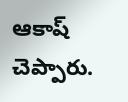ఆకాష్ చెప్పారు.